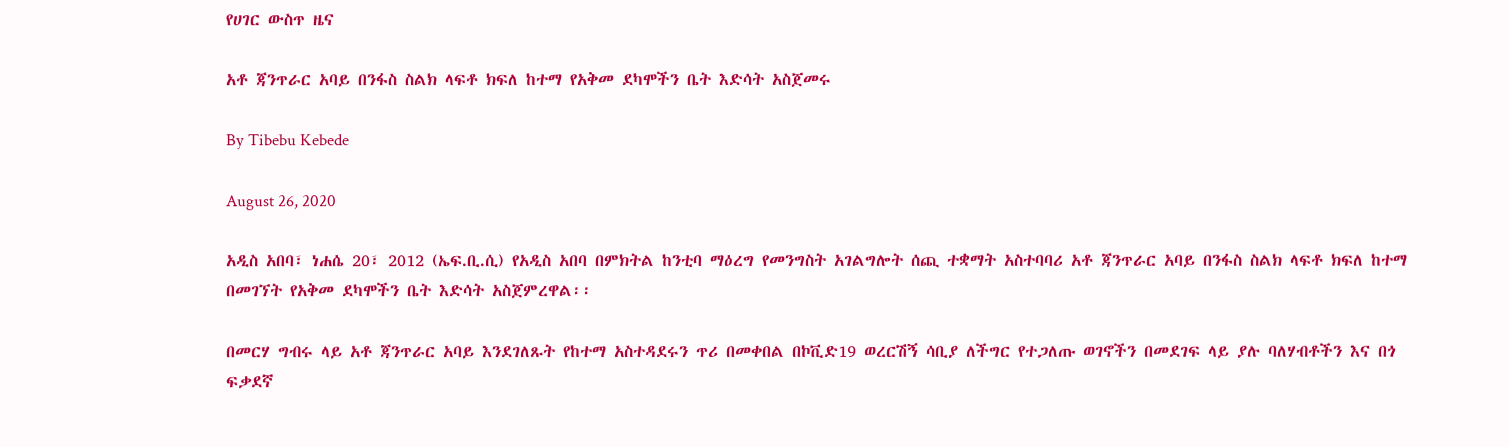የሀገር ውስጥ ዜና

አቶ ጃንጥራር አባይ በንፋስ ስልክ ላፍቶ ክፍለ ከተማ የአቅመ ደካሞችን ቤት እድሳት አስጀመሩ

By Tibebu Kebede

August 26, 2020

አዲስ አበባ፣ ነሐሴ 20፣ 2012 (ኤፍ.ቢ.ሲ) የአዲስ አበባ በምክትል ከንቲባ ማዕረግ የመንግስት አገልግሎት ሰጪ ተቋማት አስተባባሪ አቶ ጃንጥራር አባይ በንፋስ ስልክ ላፍቶ ክፍለ ከተማ በመገኘት የአቅመ ደካሞችን ቤት እድሳት አስጀምረዋል፡፡

በመርሃ ግብሩ ላይ አቶ ጃንጥራር አባይ እንደገለጹት የከተማ አስተዳደሩን ጥሪ በመቀበል በኮቪድ19 ወረርሽኝ ሳቢያ ለችግር የተጋለጡ ወገኖችን በመደገፍ ላይ ያሉ ባለሃብቶችን እና በጎ ፍቃደኛ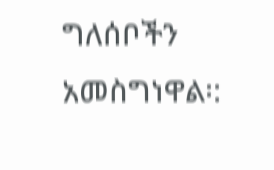ግለሰቦችን አመስግነዋል፡: